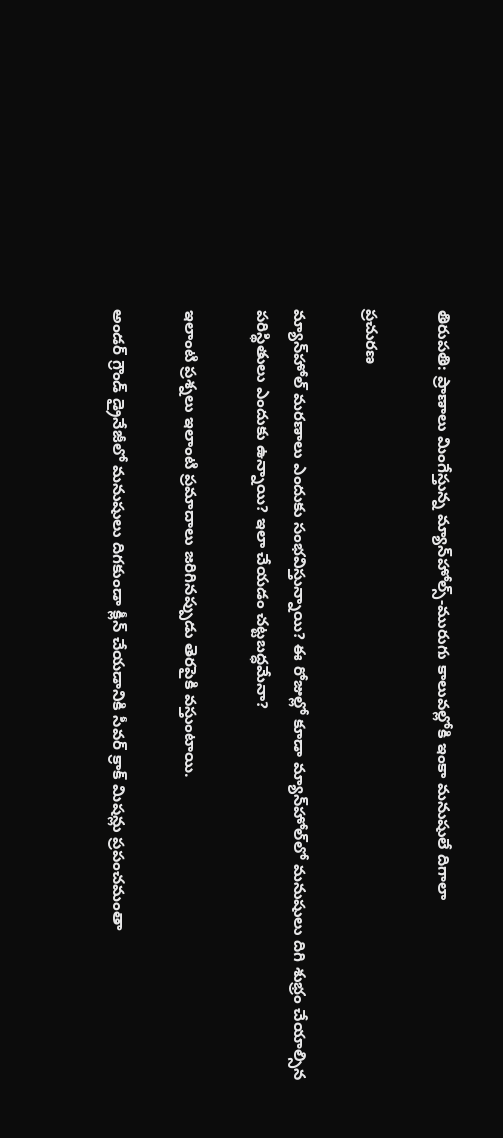తిరుపతి: ప్రాణాలు మింగేస్తున్న మ్యాన్‌హోల్స్-మురుగు కాలువల్లోకి ఇంకా మనుషులే దిగాలా

ప్రచురణ

మ్యాన్‌హోల్‌ మరణాలు ఎందుకు సంభవిస్తున్నాయి? ఈ రోజుల్లో కూడా మ్యాన్‌హోల్‌లో మనుషులు దిగి శుభ్రం చేయాల్సిన పరిస్థితులు ఎందుకు ఉన్నాయి? ఇలా చేయడం చట్టబద్ధమేనా?

ఇలాంటి ప్రశ్నలు ఇలాంటి ప్రమాదాలు జరిగినప్పుడు తెరపైకి వస్తుంటాయి.

అండర్ గ్రౌండ్ డ్రైనేజీలో మనుషులు దిగకుండా క్లీన్ చేయడానికి సీవర్ క్రాక్ మిషన్లు ప్రపంచమంతా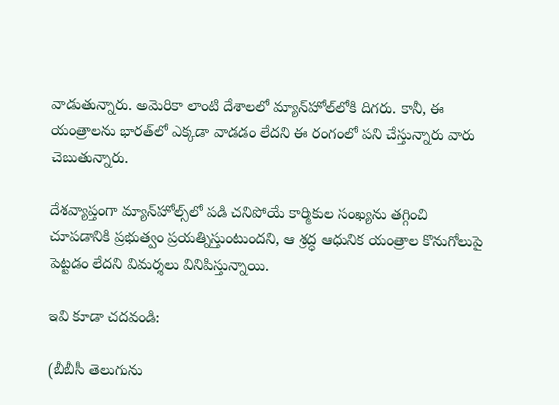వాడుతున్నారు. అమెరికా లాంటి దేశాలలో మ్యాన్‌హోల్‌లోకి దిగరు. కానీ, ఈ యంత్రాలను భారత్‌లో ఎక్కడా వాడడం లేదని ఈ రంగంలో పని చేస్తున్నారు వారు చెబుతున్నారు.

దేశవ్యాప్తంగా మ్యాన్‌హోల్స్‌లో పడి చనిపోయే కార్మికుల సంఖ్యను తగ్గించి చూపడానికి ప్రభుత్వం ప్రయత్నిస్తుంటుందని, ఆ శ్రద్ధ ఆధునిక యంత్రాల కొనుగోలుపై పెట్టడం లేదని విమర్శలు వినిపిస్తున్నాయి.

ఇవి కూడా చదవండి:

(బీబీసీ తెలుగును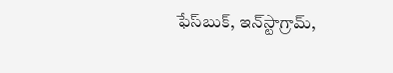ఫేస్‌బుక్, ఇన్‌స్టాగ్రామ్‌,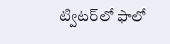ట్విటర్‌లో ఫాలో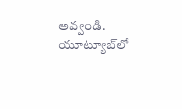అవ్వండి. యూట్యూబ్‌లో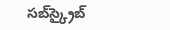సబ్‌స్క్రైబ్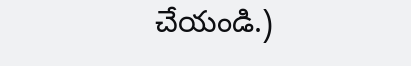చేయండి.)